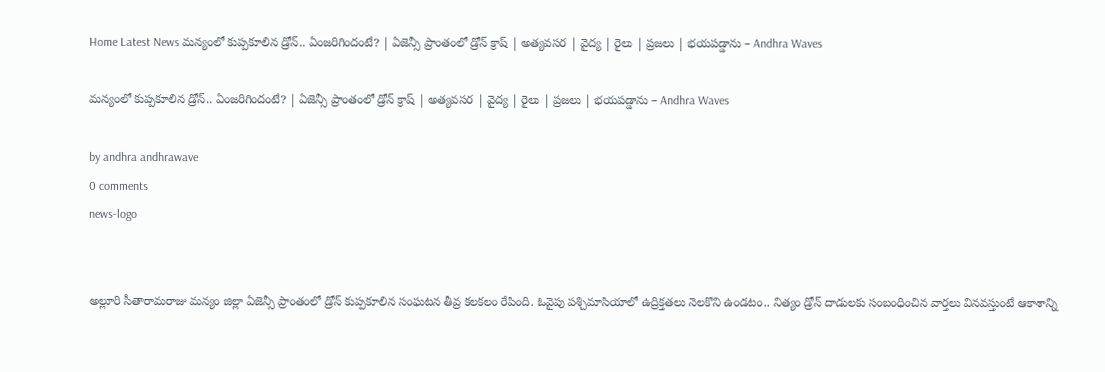Home Latest News మన్యంలో కుప్పకూలిన డ్రోన్.. ఏంజరిగిందంటే? | ఏజెన్సీ ప్రాంతంలో డ్రోన్ క్రాష్ | అత్యవసర | వైద్య | రైలు | ప్రజలు | భయపడ్డాను – Andhra Waves

మన్యంలో కుప్పకూలిన డ్రోన్.. ఏంజరిగిందంటే? | ఏజెన్సీ ప్రాంతంలో డ్రోన్ క్రాష్ | అత్యవసర | వైద్య | రైలు | ప్రజలు | భయపడ్డాను – Andhra Waves

by andhra andhrawave
0 comments
news-logo


అల్లూరి సీతారామరాజు మన్యం జిల్లా ఏజెన్సీ ప్రాంతంలో డ్రోన్ కుప్పకూలిన సంఘటన తీవ్ర కలకలం రేపింది. ఓవైపు పశ్చిమాసియాలో ఉద్రిక్తతలు నెలకొని ఉండటం.. నిత్యం డ్రోన్ దాడులకు సంబంధించిన వార్తలు వినవస్తుంటే ఆకాశాన్ని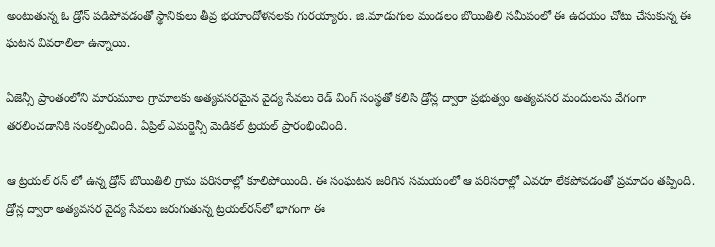అంటుతున్న ఓ డ్రోన్ పడిపోవడంతో స్థానికులు తీవ్ర భయాందోళనలకు గురయ్యారు. జి.మాడుగుల మండలం బొయితిలి సమీపంలో ఈ ఉదయం చోటు చేసుకున్న ఈ ఘటన వివరాలిలా ఉన్నాయి.

ఏజెన్సీ ప్రాంతంలోని మారుమూల గ్రామాలకు అత్యవసరమైన వైద్య సేవలు రెడ్ వింగ్ సంస్థతో కలిసి డ్రోన్ల ద్వారా ప్రభుత్వం అత్యవసర మందులను వేగంగా తరలించడానికి సంకల్పించింది. ఏప్రిల్ ఎమర్జెన్సీ మెడికల్ ట్రయల్ ప్రారంభించింది.

ఆ ట్రయల్ రన్ లో ఉన్న డ్రోన్ బొయితిలి గ్రామ పరిసరాల్లో కూలిపోయింది. ఈ సంఘటన జరిగిన సమయంలో ఆ పరిసరాల్లో ఎవరూ లేకపోవడంతో ప్రమాదం తప్పింది. డ్రోన్ల ద్వారా అత్యవసర వైద్య సేవలు జరుగుతున్న ట్రయల్‌రన్‌లో భాగంగా ఈ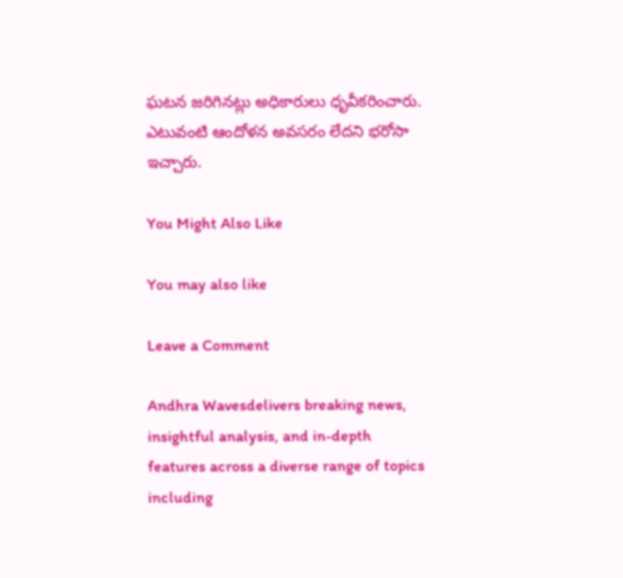ఘటన జరిగినట్లు అధికారులు ధృవీకరించారు. ఎటువంటి ఆందోళన అవసరం లేదని భరోసా ఇచ్చారు.

You Might Also Like

You may also like

Leave a Comment

Andhra Wavesdelivers breaking news, insightful analysis, and in-depth features across a diverse range of topics including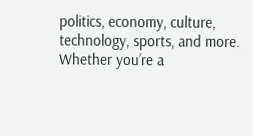politics, economy, culture, technology, sports, and more. Whether you’re a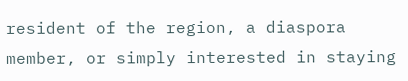resident of the region, a diaspora member, or simply interested in staying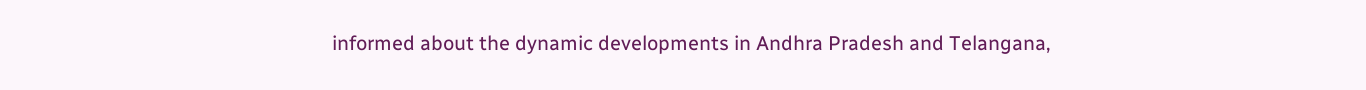informed about the dynamic developments in Andhra Pradesh and Telangana,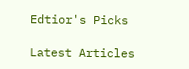Edtior's Picks

Latest Articles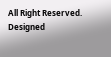All Right Reserved. Designed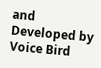and Developed by Voice Bird